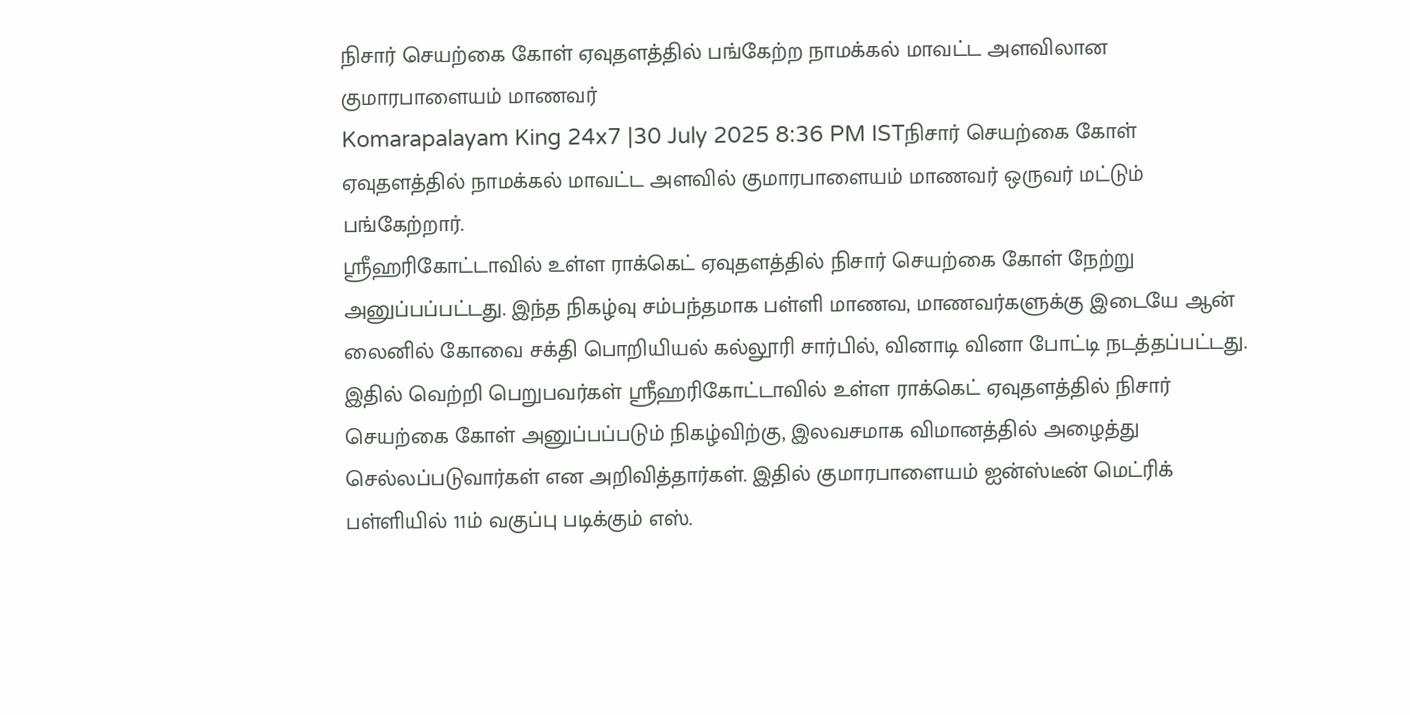நிசார் செயற்கை கோள் ஏவுதளத்தில் பங்கேற்ற நாமக்கல் மாவட்ட அளவிலான குமாரபாளையம் மாணவர்
Komarapalayam King 24x7 |30 July 2025 8:36 PM ISTநிசார் செயற்கை கோள் ஏவுதளத்தில் நாமக்கல் மாவட்ட அளவில் குமாரபாளையம் மாணவர் ஒருவர் மட்டும் பங்கேற்றார்.
ஸ்ரீஹரிகோட்டாவில் உள்ள ராக்கெட் ஏவுதளத்தில் நிசார் செயற்கை கோள் நேற்று அனுப்பப்பட்டது. இந்த நிகழ்வு சம்பந்தமாக பள்ளி மாணவ, மாணவர்களுக்கு இடையே ஆன் லைனில் கோவை சக்தி பொறியியல் கல்லூரி சார்பில், வினாடி வினா போட்டி நடத்தப்பட்டது. இதில் வெற்றி பெறுபவர்கள் ஸ்ரீஹரிகோட்டாவில் உள்ள ராக்கெட் ஏவுதளத்தில் நிசார் செயற்கை கோள் அனுப்பப்படும் நிகழ்விற்கு, இலவசமாக விமானத்தில் அழைத்து செல்லப்படுவார்கள் என அறிவித்தார்கள். இதில் குமாரபாளையம் ஐன்ஸ்டீன் மெட்ரிக் பள்ளியில் 11ம் வகுப்பு படிக்கும் எஸ்.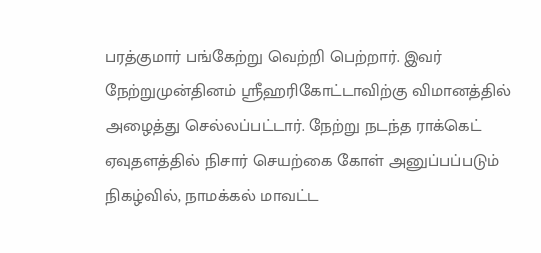பரத்குமார் பங்கேற்று வெற்றி பெற்றார். இவர் நேற்றுமுன்தினம் ஸ்ரீஹரிகோட்டாவிற்கு விமானத்தில் அழைத்து செல்லப்பட்டார். நேற்று நடந்த ராக்கெட் ஏவுதளத்தில் நிசார் செயற்கை கோள் அனுப்பப்படும் நிகழ்வில், நாமக்கல் மாவட்ட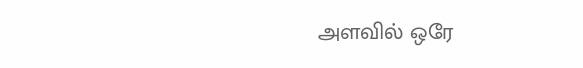அளவில் ஒரே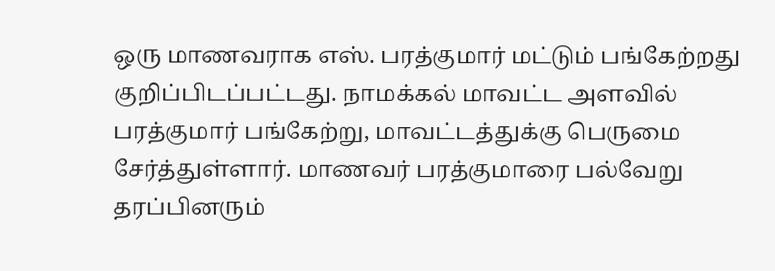ஒரு மாணவராக எஸ். பரத்குமார் மட்டும் பங்கேற்றது குறிப்பிடப்பட்டது. நாமக்கல் மாவட்ட அளவில் பரத்குமார் பங்கேற்று, மாவட்டத்துக்கு பெருமை சேர்த்துள்ளார். மாணவர் பரத்குமாரை பல்வேறு தரப்பினரும்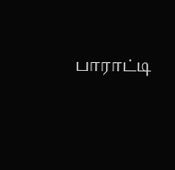பாராட்டி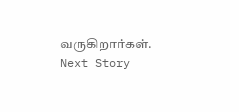வருகிறார்கள்.
Next Story